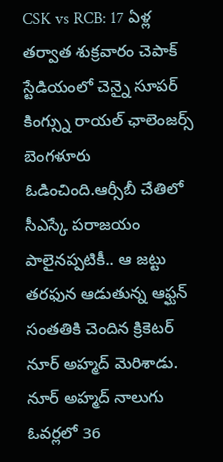CSK vs RCB: 17 ఏళ్ల తర్వాత శుక్రవారం చెపాక్ స్టేడియంలో చెన్నై సూపర్ కింగ్స్ను రాయల్ ఛాలెంజర్స్ బెంగళూరు ఓడించింది.ఆర్సీబీ చేతిలో సీఎస్కే పరాజయం పాలైనప్పటికీ.. ఆ జట్టు తరఫున ఆడుతున్న ఆఫ్ఘన్ సంతతికి చెందిన క్రికెటర్ నూర్ అహ్మద్ మెరిశాడు. నూర్ అహ్మద్ నాలుగు ఓవర్లలో 36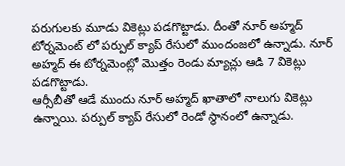పరుగులకు మూడు వికెట్లు పడగొట్టాడు. దీంతో నూర్ అహ్మద్ టోర్నమెంట్ లో పర్పుల్ క్యాప్ రేసులో ముందంజలో ఉన్నాడు. నూర్ అహ్మద్ ఈ టోర్నమెంట్లో మొత్తం రెండు మ్యాచ్లు ఆడి 7 వికెట్లు పడగొట్టాడు.
ఆర్సీబీతో ఆడే ముందు నూర్ అహ్మద్ ఖాతాలో నాలుగు వికెట్లు ఉన్నాయి. పర్పుల్ క్యాప్ రేసులో రెండో స్థానంలో ఉన్నాడు.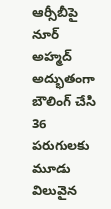ఆర్సీబీపై నూర్ అహ్మద్ అద్భుతంగా బౌలింగ్ చేసి 36 పరుగులకు మూడు విలువైన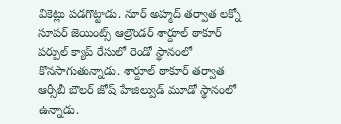వికెట్లు పడగొట్టాడు. నూర్ అహ్మద్ తర్వాత లక్నో సూపర్ జెయింట్స్ ఆల్రౌండర్ శార్దూల్ ఠాకూర్ పర్పుల్ క్యాప్ రేసులో రెండో స్థానంలో కొనసాగుతున్నాడు. శార్దూల్ ఠాకూర్ తర్వాత ఆర్సీబీ బౌలర్ జోష్ హేజిల్వుడ్ మూడో స్థానంలో ఉన్నాడు.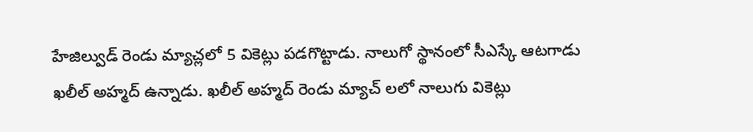హేజిల్వుడ్ రెండు మ్యాచ్లలో 5 వికెట్లు పడగొట్టాడు. నాలుగో స్థానంలో సీఎస్కే ఆటగాడు ఖలీల్ అహ్మద్ ఉన్నాడు. ఖలీల్ అహ్మద్ రెండు మ్యాచ్ లలో నాలుగు వికెట్లు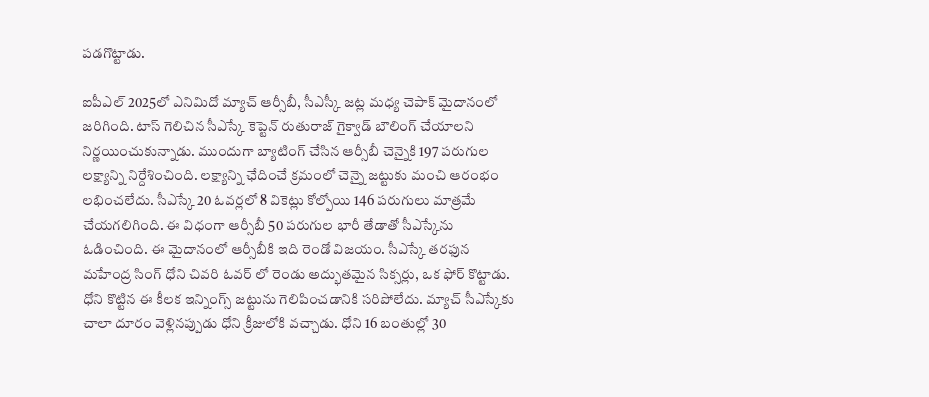పడగొట్టాడు.

ఐపీఎల్ 2025లో ఎనిమిదో మ్యాచ్ ఆర్సీబీ, సీఎస్కీ జట్ల మధ్య చెపాక్ మైదానంలో జరిగింది. టాస్ గెలిచిన సీఎస్కే కెప్టెన్ రుతురాజ్ గైక్వాడ్ బౌలింగ్ చేయాలని నిర్ణయించుకున్నాడు. ముందుగా బ్యాటింగ్ చేసిన ఆర్సీబీ చెన్నైకి 197 పరుగుల లక్ష్యాన్ని నిర్దేశించింది. లక్ష్యాన్ని ఛేదించే క్రమంలో చెన్నై జట్టుకు మంచి ఆరంభం లభించలేదు. సీఎస్కే 20 ఓవర్లలో 8 వికెట్లు కోల్పోయి 146 పరుగులు మాత్రమే చేయగలిగింది. ఈ విధంగా ఆర్సీబీ 50 పరుగుల భారీ తేడాతో సీఎస్కేను ఓడించింది. ఈ మైదానంలో ఆర్సీబీకి ఇది రెండో విజయం. సీఎస్కే తరఫున మహేంద్ర సింగ్ ధోని చివరి ఓవర్ లో రెండు అద్భుతమైన సిక్సర్లు, ఒక ఫోర్ కొట్టాడు. ధోని కొట్టిన ఈ కీలక ఇన్నింగ్స్ జట్టును గెలిపించడానికి సరిపోలేదు. మ్యాచ్ సీఎస్కేకు చాలా దూరం వెళ్లినప్పుడు ధోని క్రీజులోకి వచ్చాడు. ధోని 16 బంతుల్లో 30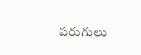పరుగులు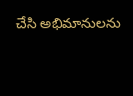చేసి అభిమానులను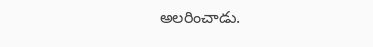అలరించాడు.